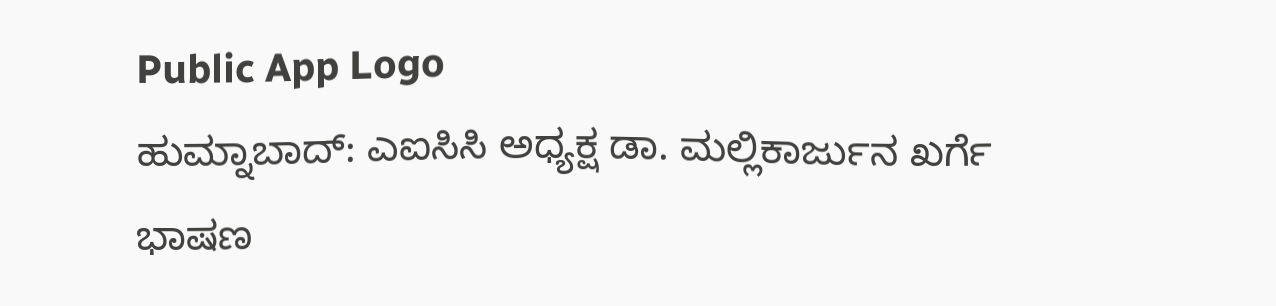Public App Logo
ಹುಮ್ನಾಬಾದ್: ಎಐಸಿಸಿ ಅಧ್ಯಕ್ಷ ಡಾ. ಮಲ್ಲಿಕಾರ್ಜುನ ಖರ್ಗೆ ಭಾಷಣ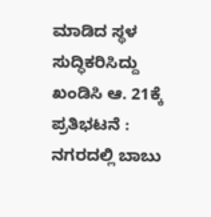ಮಾಡಿದ ಸ್ಥಳ ಸುದ್ಧಿಕರಿಸಿದ್ದು ಖಂಡಿಸಿ ಆ. 21ಕ್ಕೆ ಪ್ರತಿಭಟನೆ : ನಗರದಲ್ಲಿ ಬಾಬು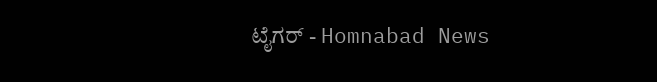ಟೈಗರ್ - Homnabad News